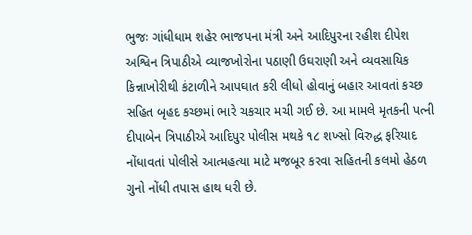ભુજઃ ગાંધીધામ શહેર ભાજપના મંત્રી અને આદિપુરના રહીશ દીપેશ અશ્વિન ત્રિપાઠીએ વ્યાજખોરોના પઠાણી ઉઘરાણી અને વ્યવસાયિક કિન્નાખોરીથી કંટાળીને આપઘાત કરી લીધો હોવાનું બહાર આવતાં કચ્છ સહિત બૃહદ કચ્છમાં ભારે ચકચાર મચી ગઈ છે. આ મામલે મૃતકની પત્ની દીપાબેન ત્રિપાઠીએ આદિપુર પોલીસ મથકે ૧૮ શખ્સો વિરુદ્ધ ફરિયાદ નોંધાવતાં પોલીસે આત્મહત્યા માટે મજબૂર કરવા સહિતની કલમો હેઠળ ગુનો નોંધી તપાસ હાથ ધરી છે.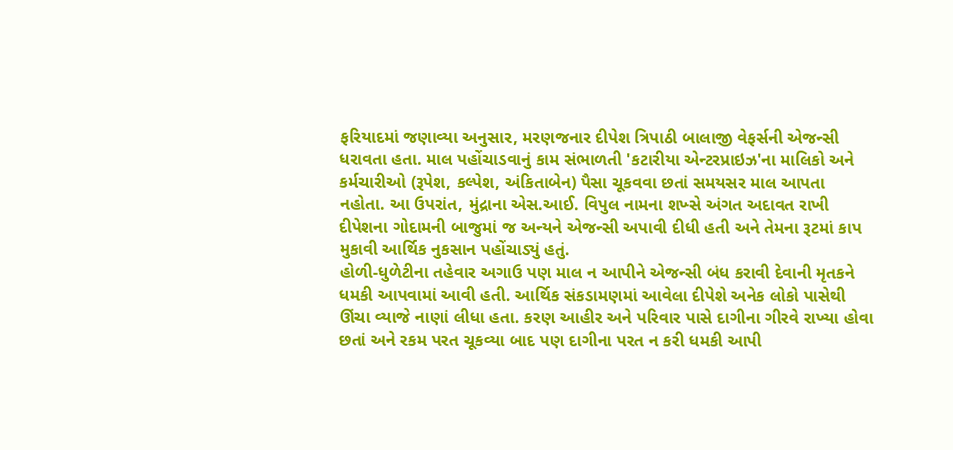ફરિયાદમાં જણાવ્યા અનુસાર, મરણજનાર દીપેશ ત્રિપાઠી બાલાજી વેફર્સની એજન્સી ધરાવતા હતા. માલ પહોંચાડવાનું કામ સંભાળતી 'કટારીયા એન્ટરપ્રાઇઝ'ના માલિકો અને કર્મચારીઓ (રૂપેશ, કલ્પેશ, અંકિતાબેન) પૈસા ચૂકવવા છતાં સમયસર માલ આપતા નહોતા. આ ઉપરાંત, મુંદ્રાના એસ.આઈ. વિપુલ નામના શખ્સે અંગત અદાવત રાખી દીપેશના ગોદામની બાજુમાં જ અન્યને એજન્સી અપાવી દીધી હતી અને તેમના રૂટમાં કાપ મુકાવી આર્થિક નુકસાન પહોંચાડ્યું હતું.
હોળી-ધુળેટીના તહેવાર અગાઉ પણ માલ ન આપીને એજન્સી બંધ કરાવી દેવાની મૃતકને ધમકી આપવામાં આવી હતી. આર્થિક સંકડામણમાં આવેલા દીપેશે અનેક લોકો પાસેથી ઊંચા વ્યાજે નાણાં લીધા હતા. કરણ આહીર અને પરિવાર પાસે દાગીના ગીરવે રાખ્યા હોવા છતાં અને રકમ પરત ચૂકવ્યા બાદ પણ દાગીના પરત ન કરી ધમકી આપી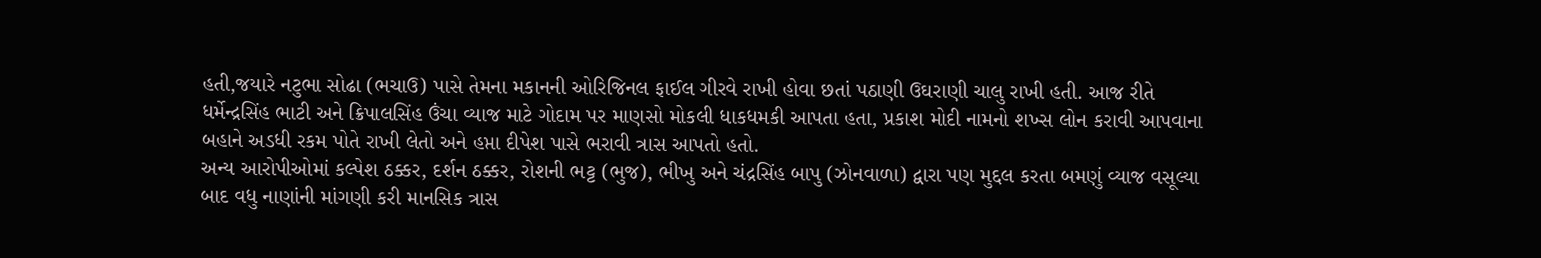હતી,જયારે નટુભા સોઢા (ભચાઉ) પાસે તેમના મકાનની ઓરિજિનલ ફાઈલ ગીરવે રાખી હોવા છતાં પઠાણી ઉઘરાણી ચાલુ રાખી હતી. આજ રીતે ધર્મેન્દ્રસિંહ ભાટી અને ક્રિપાલસિંહ ઉંચા વ્યાજ માટે ગોદામ પર માણસો મોકલી ધાકધમકી આપતા હતા, પ્રકાશ મોદી નામનો શખ્સ લોન કરાવી આપવાના બહાને અડધી રકમ પોતે રાખી લેતો અને હપ્તા દીપેશ પાસે ભરાવી ત્રાસ આપતો હતો.
અન્ય આરોપીઓમાં કલ્પેશ ઠક્કર, દર્શન ઠક્કર, રોશની ભટ્ટ (ભુજ), ભીખુ અને ચંદ્રસિંહ બાપુ (ઝોનવાળા) દ્વારા પણ મુદ્દલ કરતા બમણું વ્યાજ વસૂલ્યા બાદ વધુ નાણાંની માંગણી કરી માનસિક ત્રાસ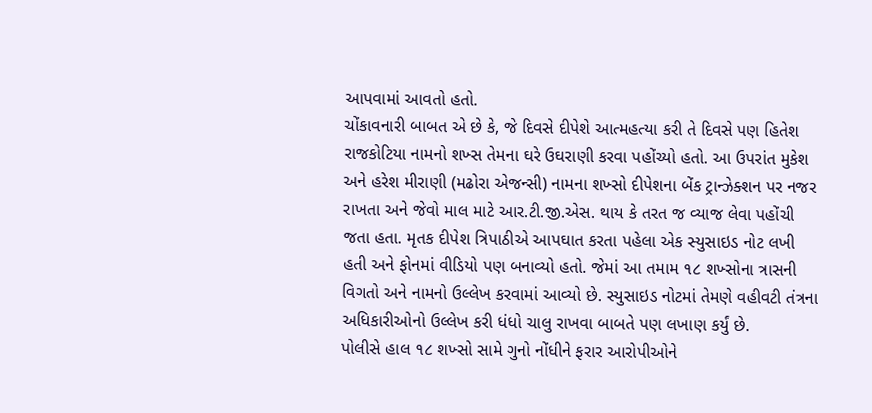આપવામાં આવતો હતો.
ચોંકાવનારી બાબત એ છે કે, જે દિવસે દીપેશે આત્મહત્યા કરી તે દિવસે પણ હિતેશ રાજકોટિયા નામનો શખ્સ તેમના ઘરે ઉઘરાણી કરવા પહોંચ્યો હતો. આ ઉપરાંત મુકેશ અને હરેશ મીરાણી (મઢોરા એજન્સી) નામના શખ્સો દીપેશના બેંક ટ્રાન્ઝેક્શન પર નજર રાખતા અને જેવો માલ માટે આર.ટી.જી.એસ. થાય કે તરત જ વ્યાજ લેવા પહોંચી જતા હતા. મૃતક દીપેશ ત્રિપાઠીએ આપઘાત કરતા પહેલા એક સ્યુસાઇડ નોટ લખી હતી અને ફોનમાં વીડિયો પણ બનાવ્યો હતો. જેમાં આ તમામ ૧૮ શખ્સોના ત્રાસની વિગતો અને નામનો ઉલ્લેખ કરવામાં આવ્યો છે. સ્યુસાઇડ નોટમાં તેમણે વહીવટી તંત્રના અધિકારીઓનો ઉલ્લેખ કરી ધંધો ચાલુ રાખવા બાબતે પણ લખાણ કર્યું છે.
પોલીસે હાલ ૧૮ શખ્સો સામે ગુનો નોંધીને ફરાર આરોપીઓને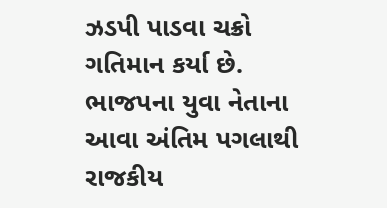ઝડપી પાડવા ચક્રો ગતિમાન કર્યા છે. ભાજપના યુવા નેતાના આવા અંતિમ પગલાથી રાજકીય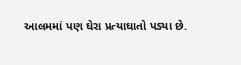આલમમાં પણ ઘેરા પ્રત્યાઘાતો પડ્યા છે.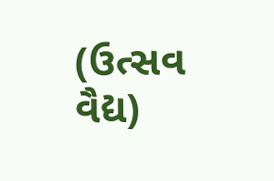(ઉત્સવ વૈદ્ય)